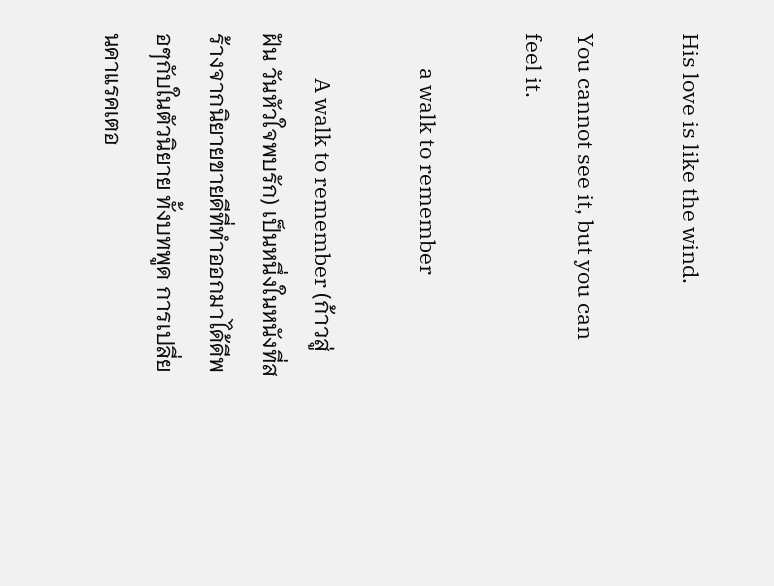His love is like the wind.

You cannot see it, but you can feel it.

       a walk to remember

         A walk to remember (ก้าวสู่ฝัน วันหัวใจพบรัก) เป็นหนึ่งในหนังที่สร้างจากนิยายขายดีที่ทำออกมาได้ดีพอๆกับในตัวนิยาย ทั้งบทพูด การเปลี่ยนคาแรคเตอ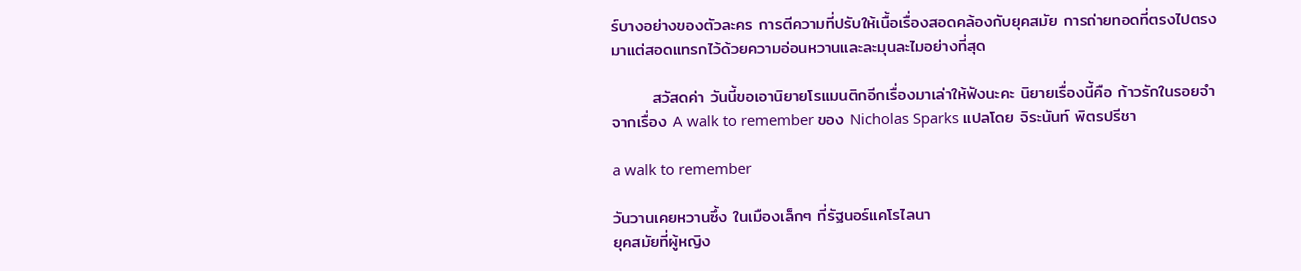ร์บางอย่างของตัวละคร การตีความที่ปรับให้เนื้อเรื่องสอดคล้องกับยุคสมัย การถ่ายทอดที่ตรงไปตรงมาแต่สอดแทรกไว้ด้วยความอ่อนหวานและละมุนละไมอย่างที่สุด

       สวัสดค่า วันนี้ขอเอานิยายโรแมนติกอีกเรื่องมาเล่าให้ฟังนะคะ นิยายเรื่องนี้คือ ก้าวรักในรอยจำ จากเรื่อง A walk to remember ของ Nicholas Sparks แปลโดย จิระนันท์ พิตรปรีชา

a walk to remember

วันวานเคยหวานซึ้ง ในเมืองเล็กๆ ที่รัฐนอร์แคโรไลนา                                                                             ยุคสมัยที่ผู้หญิง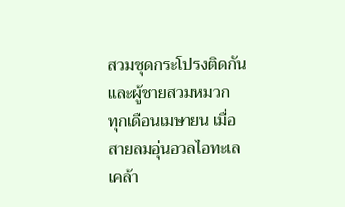สวมชุดกระโปรงติดกัน และผู้ชายสวมหมวก
ทุกเดือนเมษายน เมื่อสายลมอุ่นอวลไอทะเลเคล้า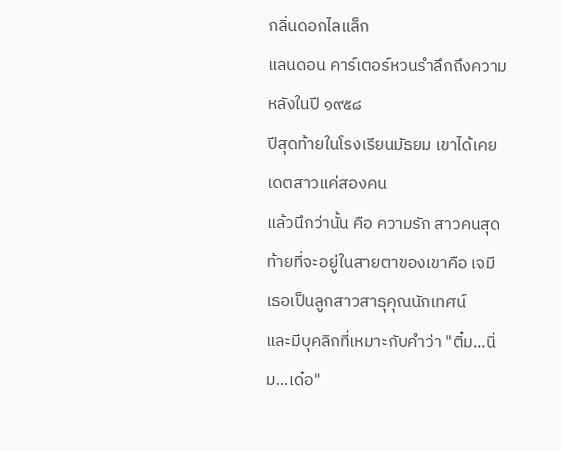กลิ่นดอกไลแล็ก
แลนดอน คาร์เตอร์หวนรำลึกถึงความหลังในปี ๑๙๕๘
ปีสุดท้ายในโรงเรียนมัธยม เขาได้เคยเดตสาวแค่สองคน
แล้วนึกว่านั้น คือ ความรัก สาวคนสุดท้ายที่จะอยู่ในสายตาของเขาคือ เจมี
เธอเป็นลูกสาวสาธุคุณนักเทศน์
และมีบุคลิกที่เหมาะกับคำว่า "ติ๋ม...นิ่ม...เด๋อ"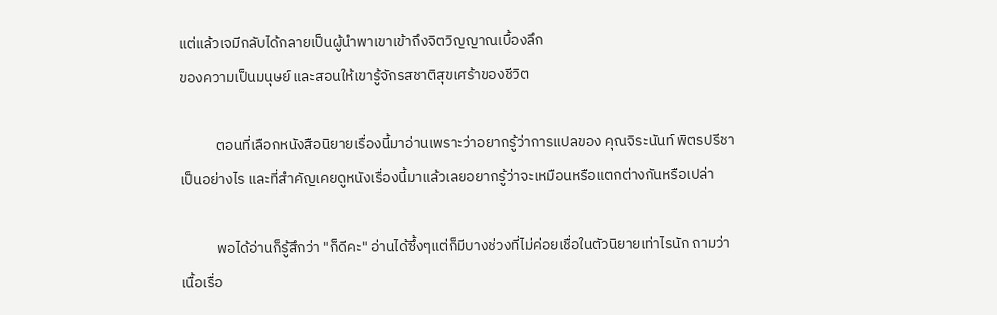แต่แล้วเจมีกลับได้กลายเป็นผู้นำพาเขาเข้าถึงจิตวิญญาณเบื้องลึก
ของความเป็นมนุษย์ และสอนให้เขารู้จักรสชาติสุขเศร้าของชีวิต

           ตอนที่เลือกหนังสือนิยายเรื่องนี้มาอ่านเพราะว่าอยากรู้ว่าการแปลของ คุณจิระนันท์ พิตรปรีชา เป็นอย่างไร และที่สำคัญเคยดูหนังเรื่องนี้มาแล้วเลยอยากรู้ว่าจะเหมือนหรือแตกต่างกันหรือเปล่า

           พอได้อ่านก็รู้สึกว่า "ก็ดีคะ" อ่านได้ซึ้งๆแต่ก็มีบางช่วงที่ไม่ค่อยเชื่อในตัวนิยายเท่าไรนัก ถามว่าเนื้อเรื่อ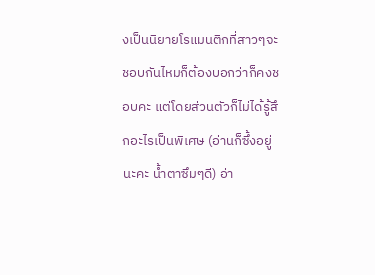งเป็นนิยายโรแมนติกที่สาวๆจะชอบกันไหมก็ต้องบอกว่าก็คงชอบคะ แต่โดยส่วนตัวก็ไม่ได้รู้สึกอะไรเป็นพิเศษ (อ่านก็ซึ้งอยู่นะคะ น้ำตาซึมๆดี) อ่า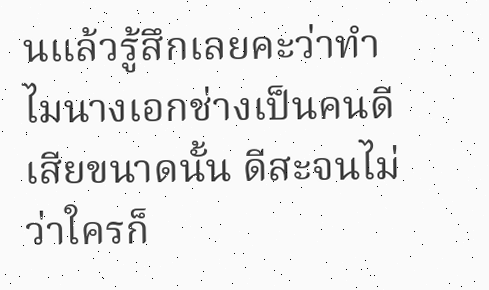นแล้วรู้สึกเลยคะว่าทำไมนางเอกช่างเป็นคนดีเสียขนาดนั้น ดีสะจนไม่ว่าใครก็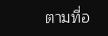ตามที่อ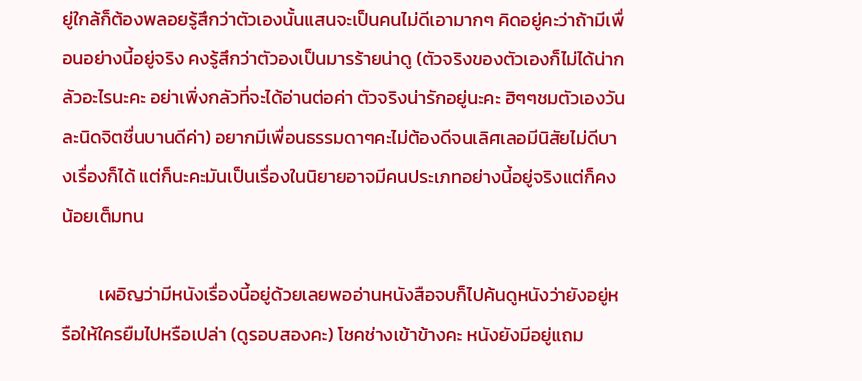ยู่ใกล้ก็ต้องพลอยรู้สึกว่าตัวเองนั้นแสนจะเป็นคนไม่ดีเอามากๆ คิดอยู่คะว่าถ้ามีเพื่อนอย่างนี้อยู่จริง คงรู้สึกว่าตัวองเป็นมารร้ายน่าดู (ตัวจริงของตัวเองก็ไม่ได้น่ากลัวอะไรนะคะ อย่าเพิ่งกลัวที่จะได้อ่านต่อค่า ตัวจริงน่ารักอยู่นะคะ ฮิๆๆชมตัวเองวันละนิดจิตชื่นบานดีค่า) อยากมีเพื่อนธรรมดาๆคะไม่ต้องดีจนเลิศเลอมีนิสัยไม่ดีบางเรื่องก็ได้ แต่ก็นะคะมันเป็นเรื่องในนิยายอาจมีคนประเภทอย่างนี้อยู่จริงแต่ก็คงน้อยเต็มทน

         เผอิญว่ามีหนังเรื่องนี้อยู่ด้วยเลยพออ่านหนังสือจบก็ไปค้นดูหนังว่ายังอยู่หรือให้ใครยืมไปหรือเปล่า (ดูรอบสองคะ) โชคช่างเข้าข้างคะ หนังยังมีอยู่แถม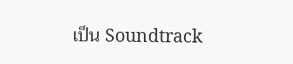เป็น Soundtrack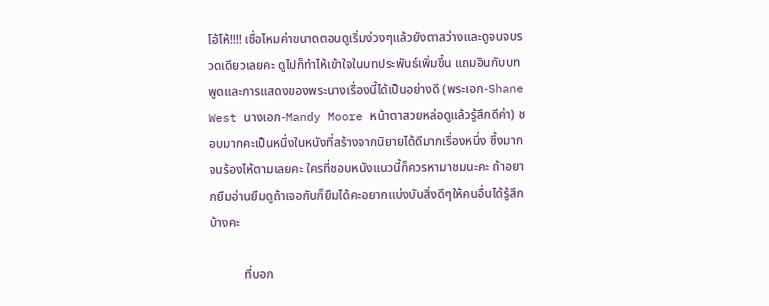โอ้โห้!!!! เชื่อไหมค่าขนาดตอนดูเริ่มง่วงๆแล้วยังตาสว่างและดูจนจบรวดเดียวเลยคะ ดูไปก็ทำไห้เข้าใจในบทประพันธ์เพิ่มขึ้น แถมอินกับบทพูดและการแสดงของพระนางเรื่องนี้ได้เป็นอย่างดี (พระเอก-Shane West นางเอก-Mandy Moore หน้าตาสวยหล่อดูแล้วรู้สึกดีค่า) ชอบมากคะเป็นหนึ่งในหนังที่สร้างจากนิยายได้ดีมากเรื่องหนึ่ง ซึ้งมากจนร้องไห้ตามเลยคะ ใครที่ชอบหนังแนวนี้ก็ควรหามาชมนะคะ ถ้าอยากยืมอ่านยืมดูถ้าเจอกันก็ยืมได้คะอยากแบ่งบันสิ่งดีๆให้คนอื่นได้รู้สึกบ้างคะ

           ที่บอก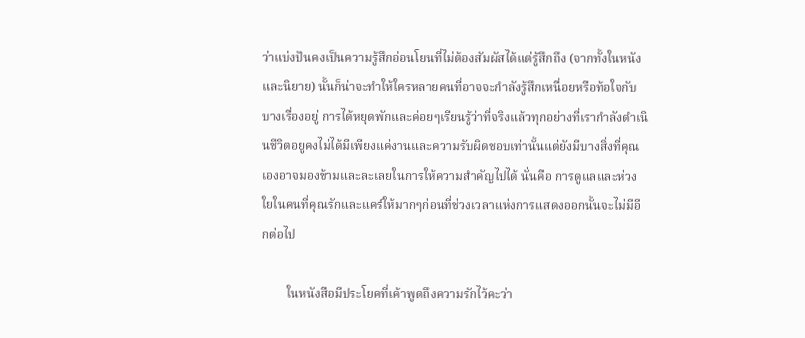ว่าแบ่งปันคงเป็นความรู้สึกอ่อนโยนที่ไม่ต้องสัมผัสได้แต่รู้สึกถึง (จากทั้งในหนังและนิยาย) นั้นก็น่าจะทำให้ใครหลายคนที่อาจจะกำลังรู้สึกเหนื่อยหรือท้อใจกับบางเรื่องอยู่ การได้หยุดพักและค่อยๆเรียนรู้ว่าที่จริงแล้วทุกอย่างที่เรากำลังดำเนินชีวิตอยูคงไม่ได้มีเพียงแค่งานและความรับผิดชอบเท่านั้นแต่ยังมีบางสิ่งที่คุณเองอาจมองข้ามและละเลยในการให้ความสำคัญไปได้ นั่นคือ การดูแลและห่วงใยในคนที่คุณรักและแคร์ให้มากๆก่อนที่ช่วงเวลาแห่งการแสดงออกนั้นจะไม่มีอีกต่อไป

        ในหนังสือมีประโยคที่เค้าพูดถึงความรักไว้คะว่า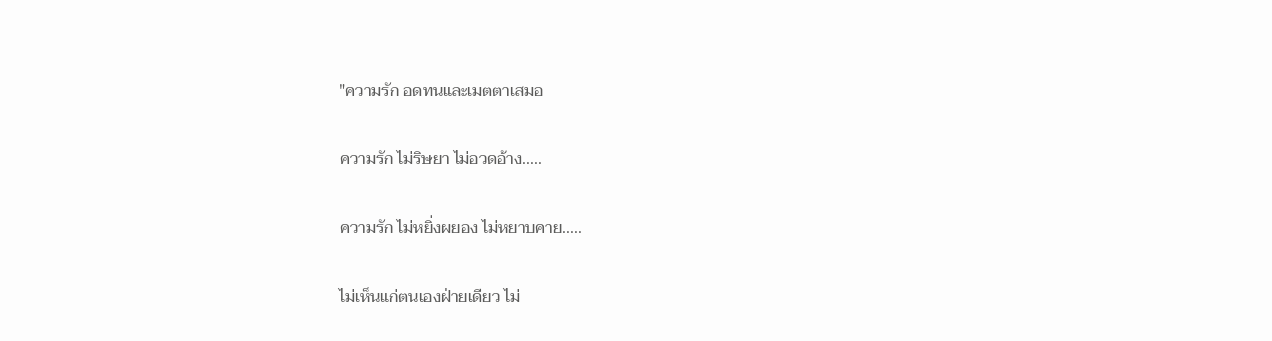"ความรัก อดทนและเมตตาเสมอ

ความรัก ไม่ริษยา ไม่อวดอ้าง.....

ความรัก ไม่หยิ่งผยอง ไม่หยาบคาย.....

ไม่เห็นแก่ตนเองฝ่ายเดียว ไม่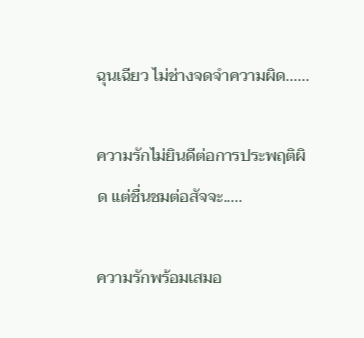ฉุนเฉียว ไม่ช่างจดจำความผิด......

ความรักไม่ยินดีต่อการประพฤติผิด แต่ชื่นชมต่อสัจจะ.....

ความรักพร้อมเสมอ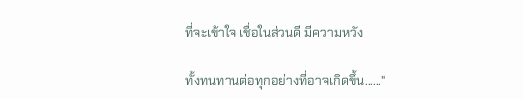ที่จะเข้าใจ เชื่อในส่วนดี มีความหวัง

ทั้งทนทานต่อทุกอย่างที่อาจเกิดขึ้น......"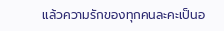แล้วความรักของทุกคนละคะเป็นอ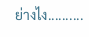ย่างไง..........